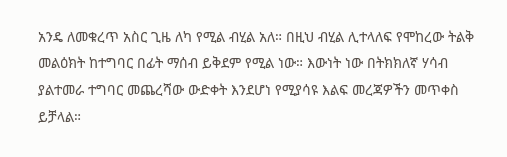አንዴ ለመቁረጥ አስር ጊዜ ለካ የሚል ብሂል አለ። በዚህ ብሂል ሊተላለፍ የሞከረው ትልቅ መልዕክት ከተግባር በፊት ማሰብ ይቅደም የሚል ነው። እውነት ነው በትክክለኛ ሃሳብ ያልተመራ ተግባር መጨረሻው ውድቀት እንደሆነ የሚያሳዩ እልፍ መረጃዎችን መጥቀስ ይቻላል።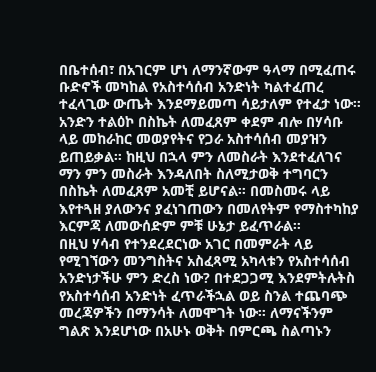በቤተሰብ፣ በአገርም ሆነ ለማንኛውም ዓላማ በሚፈጠሩ ቡድኖች መካከል የአስተሳሰብ አንድነት ካልተፈጠረ ተፈላጊው ውጤት እንደማይመጣ ሳይታለም የተፈታ ነው።
አንድን ተልዕኮ በስኬት ለመፈጸም ቀደም ብሎ በሃሳቡ ላይ መከራከር መወያየትና የጋራ አስተሳሰብ መያዝን ይጠይቃል። ከዚህ በኋላ ምን ለመስራት እንደተፈለገና ማን ምን መስራት እንዳለበት ስለሚታወቅ ተግባርን በስኬት ለመፈጸም አመቺ ይሆናል። በመስመሩ ላይ እየተጓዘ ያለውንና ያፈነገጠውን በመለየትም የማስተካከያ እርምጃ ለመውሰድም ምቹ ሁኔታ ይፈጥራል።
በዚህ ሃሳብ የተንደረደርነው አገር በመምራት ላይ የሚገኘውን መንግስትና አስፈጻሚ አካላቱን የአስተሳሰብ አንድነታችሁ ምን ድረስ ነው? በተደጋጋሚ እንደምትሉትስ የአስተሳሰብ አንድነት ፈጥራችኋል ወይ ስንል ተጨባጭ መረጃዎችን በማንሳት ለመሞገት ነው። ለማናችንም ግልጽ እንደሆነው በአሁኑ ወቅት በምርጫ ስልጣኑን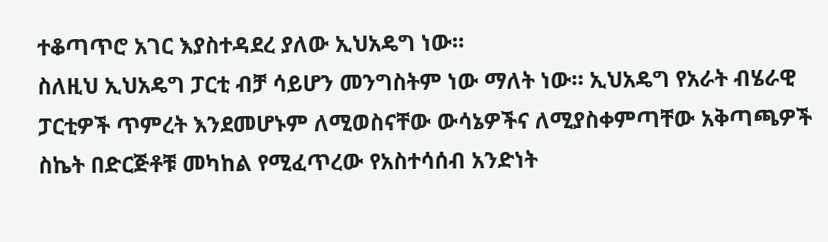ተቆጣጥሮ አገር እያስተዳደረ ያለው ኢህአዴግ ነው።
ስለዚህ ኢህአዴግ ፓርቲ ብቻ ሳይሆን መንግስትም ነው ማለት ነው። ኢህአዴግ የአራት ብሄራዊ ፓርቲዎች ጥምረት እንደመሆኑም ለሚወስናቸው ውሳኔዎችና ለሚያስቀምጣቸው አቅጣጫዎች ስኬት በድርጅቶቹ መካከል የሚፈጥረው የአስተሳሰብ አንድነት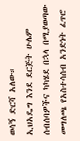ወሳኝ ድርሻ አለው።
ኢህአዴግ እንደ ደርጅት ሁሌም ሰብሰባዎችና ካካሄደ በኋላ በሚያወጣው መግለጫ የአስተሳሰብ አንድነት ፈጥሮ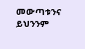መውጣቱንና ይህንንም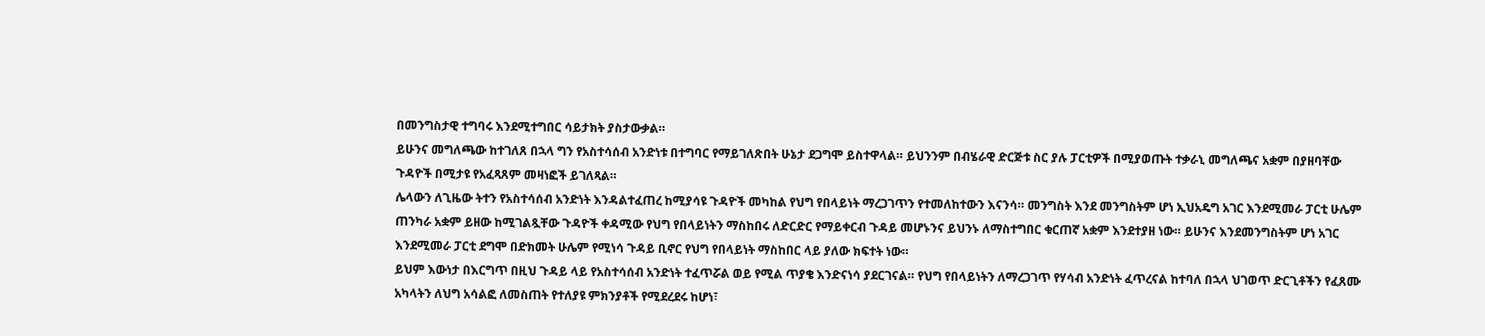በመንግስታዊ ተግባሩ እንደሚተግበር ሳይታክት ያስታውቃል።
ይሁንና መግለጫው ከተገለጸ በኋላ ግን የአስተሳሰብ አንድነቱ በተግባር የማይገለጽበት ሁኔታ ደጋግሞ ይስተዋላል። ይህንንም በብሄራዊ ድርጅቱ ስር ያሉ ፓርቲዎች በሚያወጡት ተቃራኒ መግለጫና አቋም በያዘባቸው ጉዳዮች በሚታዩ የአፈጻጸም መዛነፎች ይገለጻል።
ሌላውን ለጊዜው ትተን የአስተሳሰብ አንድነት እንዳልተፈጠረ ከሚያሳዩ ጉዳዮች መካከል የህግ የበላይነት ማረጋገጥን የተመለከተውን እናንሳ። መንግስት እንደ መንግስትም ሆነ ኢህአዴግ አገር እንደሚመራ ፓርቲ ሁሌም ጠንካራ አቋም ይዘው ከሚገልጿቸው ጉዳዮች ቀዳሚው የህግ የበላይነትን ማስከበሩ ለድርድር የማይቀርብ ጉዳይ መሆኑንና ይህንኑ ለማስተግበር ቁርጠኛ አቋም እንደተያዘ ነው። ይሁንና እንደመንግስትም ሆነ አገር እንደሚመራ ፓርቲ ደግሞ በድክመት ሁሌም የሚነሳ ጉዳይ ቢኖር የህግ የበላይነት ማስከበር ላይ ያለው ክፍተት ነው።
ይህም እውነታ በእርግጥ በዚህ ጉዳይ ላይ የአስተሳሰብ አንድነት ተፈጥሯል ወይ የሚል ጥያቄ እንድናነሳ ያደርገናል። የህግ የበላይነትን ለማረጋገጥ የሃሳብ አንድነት ፈጥረናል ከተባለ በኋላ ህገወጥ ድርጊቶችን የፈጸሙ አካላትን ለህግ አሳልፎ ለመስጠት የተለያዩ ምክንያቶች የሚደረደሩ ከሆነ፣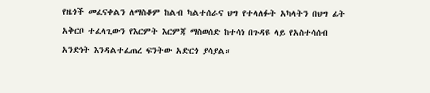የዜጎች መፈናቀልን ለማስቆም ከልብ ካልተሰራና ህግ የተላለፉት አካላትን በህግ ፊት አቅርቦ ተፈላጊውን የእርምት እርምጃ ማስወሰድ ከተሳነ በጉዳዩ ላይ የአስተሳሰብ አንድነት እንዳልተፈጠረ ፍንትው አድርጎ ያሳያል።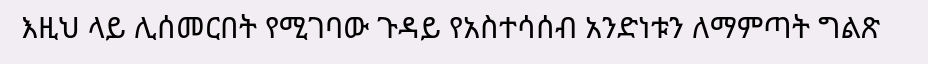እዚህ ላይ ሊሰመርበት የሚገባው ጉዳይ የአስተሳሰብ አንድነቱን ለማምጣት ግልጽ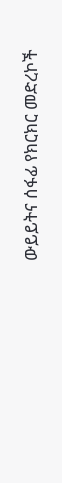ውይይትና ሰፋፊ የክርክር መድረኮች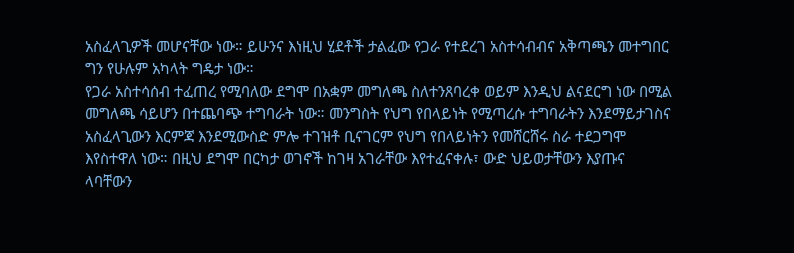አስፈላጊዎች መሆናቸው ነው። ይሁንና እነዚህ ሂደቶች ታልፈው የጋራ የተደረገ አስተሳብብና አቅጣጫን መተግበር ግን የሁሉም አካላት ግዴታ ነው።
የጋራ አስተሳሰብ ተፈጠረ የሚባለው ደግሞ በአቋም መግለጫ ስለተንጸባረቀ ወይም እንዲህ ልናደርግ ነው በሚል መግለጫ ሳይሆን በተጨባጭ ተግባራት ነው። መንግስት የህግ የበላይነት የሚጣረሱ ተግባራትን እንደማይታገስና አስፈላጊውን እርምጃ እንደሚውስድ ምሎ ተገዝቶ ቢናገርም የህግ የበላይነትን የመሸርሸሩ ስራ ተደጋግሞ እየስተዋለ ነው። በዚህ ደግሞ በርካታ ወገኖች ከገዛ አገራቸው እየተፈናቀሉ፣ ውድ ህይወታቸውን እያጡና ላባቸውን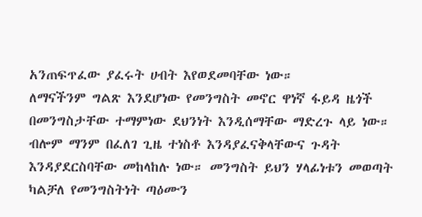አንጠፍጥፈው ያፈሩት ሀብት እየወደመባቸው ነው።
ለማናችንም ግልጽ እንደሆነው የመንግስት መኖር ዋነኛ ፋይዳ ዜጎች በመንግስታቸው ተማምነው ደህንነት እንዲሰማቸው ማድረጉ ላይ ነው። ብሎም ማንም በፈለገ ጊዜ ተነስቶ እንዳያፈናቅላቸውና ጉዳት እንዳያደርስባቸው መከላከሉ ነው። መንግስት ይህን ሃላፊነቱን መወጣት ካልቻለ የመንግስትነት ጣዕሙን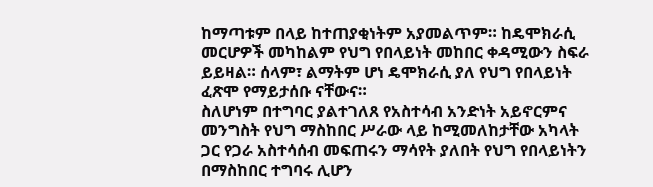ከማጣቱም በላይ ከተጠያቂነትም አያመልጥም። ከዴሞክራሲ መርሆዎች መካከልም የህግ የበላይነት መከበር ቀዳሚውን ስፍራ ይይዛል። ሰላም፣ ልማትም ሆነ ዴሞክራሲ ያለ የህግ የበላይነት ፈጽሞ የማይታሰቡ ናቸውና።
ስለሆነም በተግባር ያልተገለጸ የአስተሳብ አንድነት አይኖርምና መንግስት የህግ ማስከበር ሥራው ላይ ከሚመለከታቸው አካላት ጋር የጋራ አስተሳሰብ መፍጠሩን ማሳየት ያለበት የህግ የበላይነትን በማስከበር ተግባሩ ሊሆን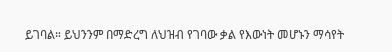ይገባል። ይህንንም በማድረግ ለህዝብ የገባው ቃል የእውነት መሆኑን ማሳየት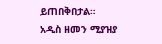ይጠበቅበታል።
አዲስ ዘመን ሚያዝያ